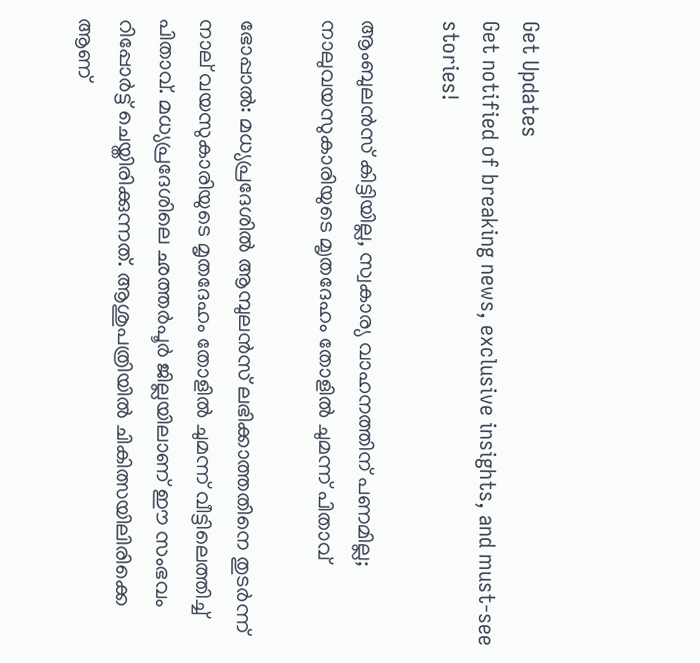Get Updates
Get notified of breaking news, exclusive insights, and must-see stories!

ആംബുലൻസ് കിട്ടിയില്ല, സ്വകാര്യ വാഹനത്തിന് പണമില്ല; നാലുവയസുകാരിയുടെ മ‍ൃതദേഹം തോളിൽ ചുമന്ന് പിതാവ്

ഭോപ്പാൽ: മധ്യപ്രദേശിൽ ആമ്പുലൻസ് ലഭിക്കാത്തതിനെ തുടർന്ന് നാല് വയസുകാരിയുടെ മൃതദേഹം തോളിൽ ചുമന്ന് വീട്ടിലെത്തിച്ച് പിതാവ്. മധ്യപ്രദേശിലെ ഛത്തർപൂർ ജില്ലയിലാണ് ഈ സംഭവം റിപ്പോർട്ട് ചെയ്തിരിക്കുന്നത്. ആശുപത്രിയിൽ ചികിത്സയിലിരിക്കെ ആണ്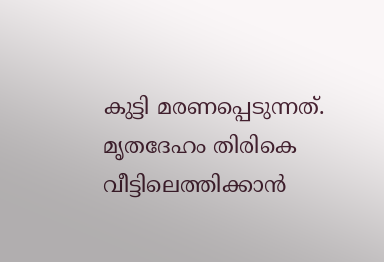കുട്ടി മരണപ്പെടുന്നത്. മൃതദേഹം തിരികെ വീട്ടിലെത്തിക്കാൻ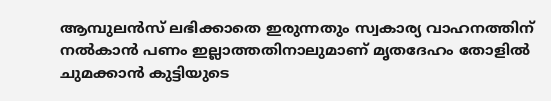ആമ്പുലൻസ് ലഭിക്കാതെ ഇരുന്നതും സ്വകാര്യ വാഹനത്തിന് നൽകാൻ പണം ഇല്ലാത്തതിനാലുമാണ് മൃതദേഹം തോളിൽ ചുമക്കാൻ കുട്ടിയുടെ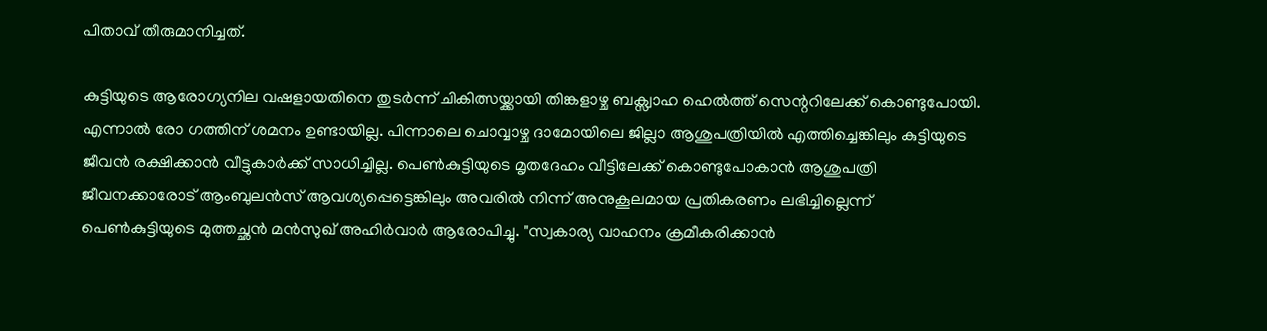പിതാവ് തീരുമാനിച്ചത്.

കുട്ടിയുടെ ആരോഗ്യനില വഷളായതിനെ തുടർന്ന് ചികിത്സയ്ക്കായി തിങ്കളാഴ്ച ബക്സ്വാഹ ഹെൽത്ത് സെന്ററിലേക്ക് കൊണ്ടുപോയി. എന്നാൽ രോ ഗത്തിന് ശമനം ഉണ്ടായില്ല. പിന്നാലെ ചൊവ്വാഴ്ച ദാമോയിലെ ജില്ലാ ആശുപത്രിയിൽ എത്തിച്ചെങ്കിലും കുട്ടിയുടെ ജീവൻ രക്ഷിക്കാൻ വീട്ടുകാർക്ക് സാധിച്ചില്ല. പെൺകുട്ടിയുടെ മൃതദേഹം വീട്ടിലേക്ക് കൊണ്ടുപോകാൻ ആശുപത്രി ജീവനക്കാരോട് ആംബുലൻസ് ആവശ്യപ്പെട്ടെങ്കിലും അവരിൽ നിന്ന് അനുകൂലമായ പ്രതികരണം ലഭിച്ചില്ലെന്ന് പെൺകുട്ടിയുടെ മുത്തച്ഛൻ മൻസുഖ് അഹിർവാർ ആരോപിച്ചു. "സ്വകാര്യ വാഹനം ക്രമീകരിക്കാൻ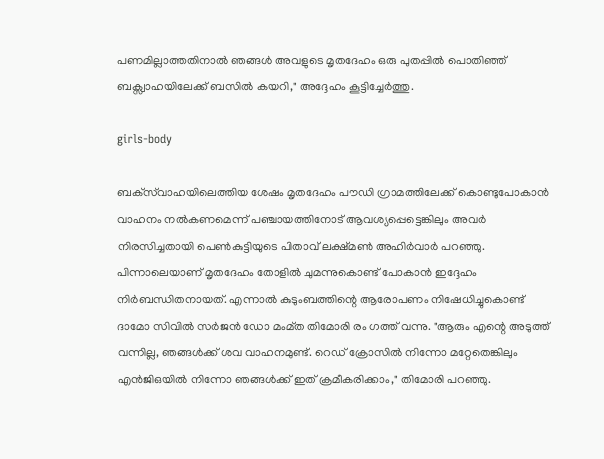പണമില്ലാത്തതിനാൽ ഞങ്ങൾ അവളുടെ മൃതദേഹം ഒരു പുതപ്പിൽ പൊതിഞ്ഞ് ബക്സ്വാഹയിലേക്ക് ബസിൽ കയറി," അദ്ദേഹം കൂട്ടിച്ചേർത്തു.

girls-body

ബക്‌സ്‌വാഹയിലെത്തിയ ശേഷം മൃതദേഹം പൗഡി ഗ്രാമത്തിലേക്ക് കൊണ്ടുപോകാൻ വാഹനം നൽകണമെന്ന് പഞ്ചായത്തിനോട് ആവശ്യപ്പെട്ടെങ്കിലും അവർ നിരസിച്ചതായി പെൺകുട്ടിയുടെ പിതാവ് ലക്ഷ്മൺ അഹിർവാർ പറഞ്ഞു. പിന്നാലെയാണ് മൃതദേഹം തോളിൽ ചുമന്നുകൊണ്ട് പോകാൻ ഇദ്ദേഹം നിർബന്ധിതനായത്. എന്നാൽ കുടുംബത്തിന്റെ ആരോപണം നിഷേധിച്ചുകൊണ്ട് ദാമോ സിവിൽ സർജൻ ഡോ മംമ്ത തിമോരി രം ഗത്ത് വന്നു. "ആരും എന്റെ അടുത്ത് വന്നില്ല, ഞങ്ങൾക്ക് ശവ വാഹനമുണ്ട്. റെഡ് ക്രോസിൽ നിന്നോ മറ്റേതെങ്കിലും എൻജിഒയിൽ നിന്നോ ഞങ്ങൾക്ക് ഇത് ക്രമീകരിക്കാം," തിമോരി പറഞ്ഞു.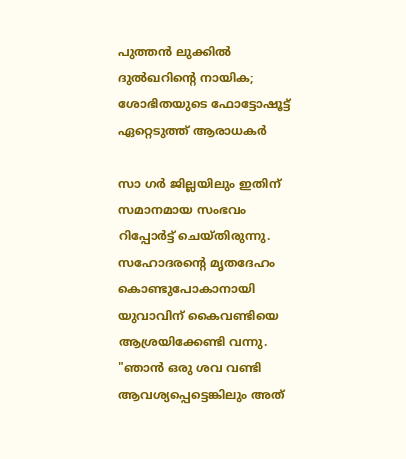പുത്തന്‍ ലുക്കില്‍ ദുല്‍ഖറിന്റെ നായിക; ശോഭിതയുടെ ഫോട്ടോഷൂട്ട് ഏറ്റെടുത്ത് ആരാധകര്‍

സാ ഗർ ജില്ലയിലും ഇതിന് സമാനമായ സംഭവം റിപ്പോർട്ട് ചെയ്തിരുന്നു. സഹോദരന്റെ മൃതദേഹം കൊണ്ടുപോകാനായി യുവാവിന് കൈവണ്ടിയെ ആശ്രയിക്കേണ്ടി വന്നു. "ഞാൻ ഒരു ശവ വണ്ടി ആവശ്യപ്പെട്ടെങ്കിലും അത്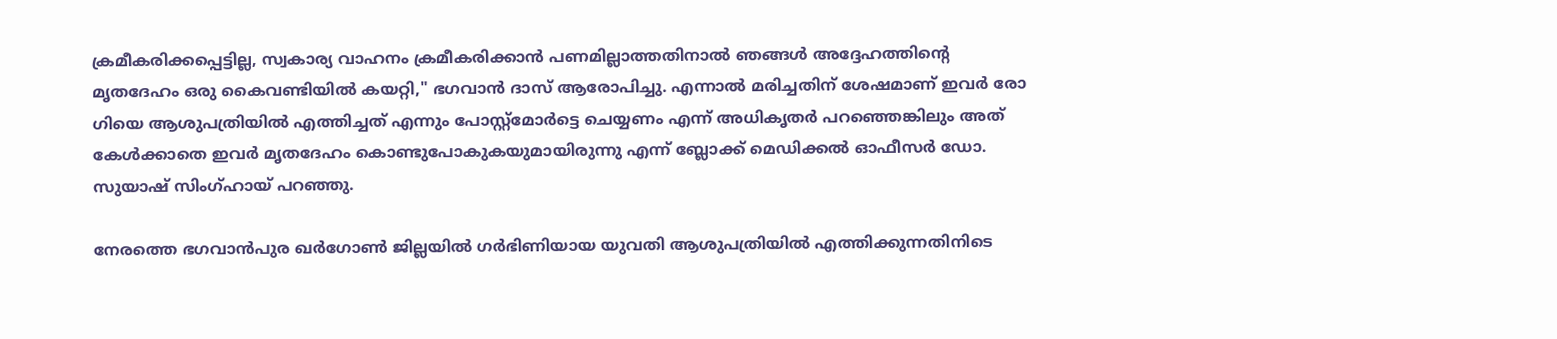ക്രമീകരിക്കപ്പെട്ടില്ല, സ്വകാര്യ വാഹനം ക്രമീകരിക്കാൻ പണമില്ലാത്തതിനാൽ ഞങ്ങൾ അദ്ദേഹത്തിന്റെ മൃതദേഹം ഒരു കൈവണ്ടിയിൽ കയറ്റി," ഭഗവാൻ ദാസ് ആരോപിച്ചു. എന്നാൽ മരിച്ചതിന് ശേഷമാണ് ഇവർ രോ ഗിയെ ആശുപത്രിയിൽ എത്തിച്ചത് എന്നും പോസ്റ്റ്മോർട്ടെ ചെയ്യണം എന്ന് അധികൃതർ പറഞ്ഞെങ്കിലും അത് കേൾക്കാതെ ഇവർ മൃതദേഹം കൊണ്ടുപോകുകയുമായിരുന്നു എന്ന് ബ്ലോക്ക് മെഡിക്കൽ ഓഫീസർ ഡോ. സുയാഷ് സിംഗ്ഹായ് പറഞ്ഞു.

നേരത്തെ ഭഗവാൻപുര ഖർഗോൺ ജില്ലയിൽ ഗർഭിണിയായ യുവതി ആശുപത്രിയിൽ എത്തിക്കുന്നതിനിടെ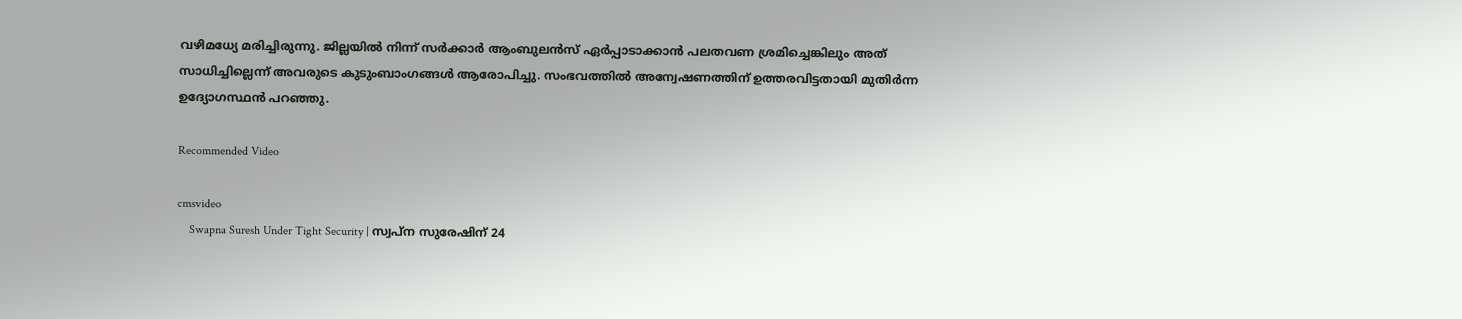വഴിമധ്യേ മരിച്ചിരുന്നു. ജില്ലയിൽ നിന്ന് സർക്കാർ ആംബുലൻസ് ഏർപ്പാടാക്കാൻ പലതവണ ശ്രമിച്ചെങ്കിലും അത് സാധിച്ചില്ലെന്ന് അവരുടെ കുടുംബാംഗങ്ങൾ ആരോപിച്ചു. സംഭവത്തിൽ അന്വേഷണത്തിന് ഉത്തരവിട്ടതായി മുതിർന്ന ഉദ്യോഗസ്ഥൻ പറഞ്ഞു.

Recommended Video

cmsvideo
    Swapna Suresh Under Tight Security | സ്വപ്ന സുരേഷിന് 24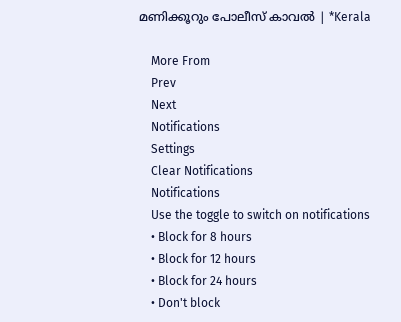മണിക്കൂറും പോലീസ് കാവല്‍ | *Kerala

    More From
    Prev
    Next
    Notifications
    Settings
    Clear Notifications
    Notifications
    Use the toggle to switch on notifications
    • Block for 8 hours
    • Block for 12 hours
    • Block for 24 hours
    • Don't block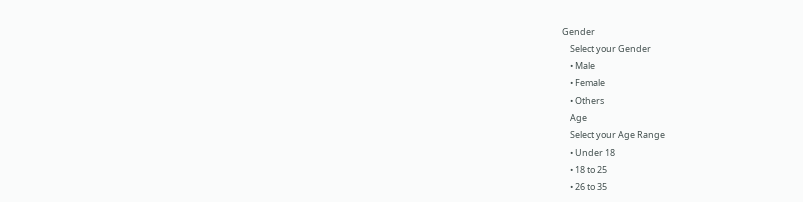Gender
    Select your Gender
    • Male
    • Female
    • Others
    Age
    Select your Age Range
    • Under 18
    • 18 to 25
    • 26 to 35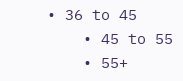• 36 to 45
    • 45 to 55
    • 55+